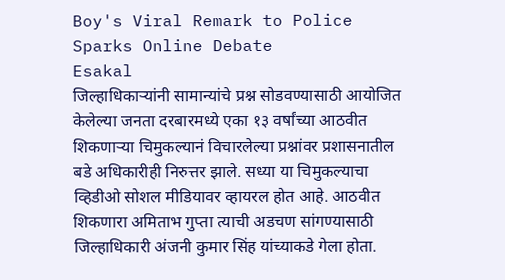Boy's Viral Remark to Police Sparks Online Debate
Esakal
जिल्हाधिकाऱ्यांनी सामान्यांचे प्रश्न सोडवण्यासाठी आयोजित केलेल्या जनता दरबारमध्ये एका १३ वर्षांच्या आठवीत शिकणाऱ्या चिमुकल्यानं विचारलेल्या प्रश्नांवर प्रशासनातील बडे अधिकारीही निरुत्तर झाले. सध्या या चिमुकल्याचा व्हिडीओ सोशल मीडियावर व्हायरल होत आहे. आठवीत शिकणारा अमिताभ गुप्ता त्याची अडचण सांगण्यासाठी जिल्हाधिकारी अंजनी कुमार सिंह यांच्याकडे गेला होता.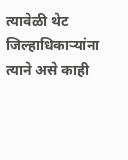त्यावेळी थेट जिल्हाधिकाऱ्यांना त्याने असे काही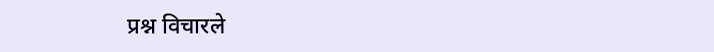प्रश्न विचारले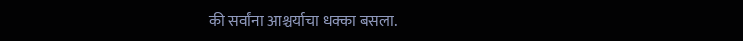की सर्वांना आश्चर्याचा धक्का बसला.